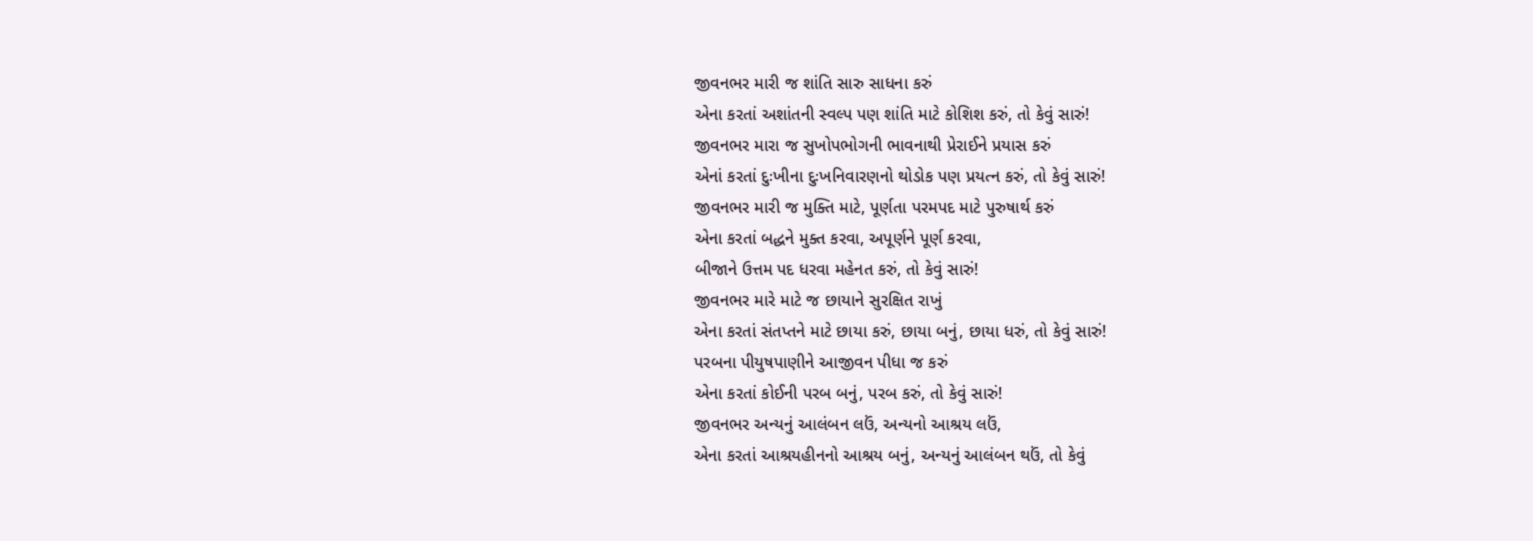જીવનભર મારી જ શાંતિ સારુ સાધના કરું
એના કરતાં અશાંતની સ્વલ્પ પણ શાંતિ માટે કોશિશ કરું, તો કેવું સારું!
જીવનભર મારા જ સુખોપભોગની ભાવનાથી પ્રેરાઈને પ્રયાસ કરું
એનાં કરતાં દુઃખીના દુઃખનિવારણનો થોડોક પણ પ્રયત્ન કરું, તો કેવું સારું!
જીવનભર મારી જ મુક્તિ માટે, પૂર્ણતા પરમપદ માટે પુરુષાર્થ કરું
એના કરતાં બદ્ધને મુક્ત કરવા, અપૂર્ણને પૂર્ણ કરવા,
બીજાને ઉત્તમ પદ ધરવા મહેનત કરું, તો કેવું સારું!
જીવનભર મારે માટે જ છાયાને સુરક્ષિત રાખું
એના કરતાં સંતપ્તને માટે છાયા કરું, છાયા બનું, છાયા ધરું, તો કેવું સારું!
પરબના પીયુષપાણીને આજીવન પીધા જ કરું
એના કરતાં કોઈની પરબ બનું, પરબ કરું, તો કેવું સારું!
જીવનભર અન્યનું આલંબન લઉં, અન્યનો આશ્રય લઉં,
એના કરતાં આશ્રયહીનનો આશ્રય બનું, અન્યનું આલંબન થઉં, તો કેવું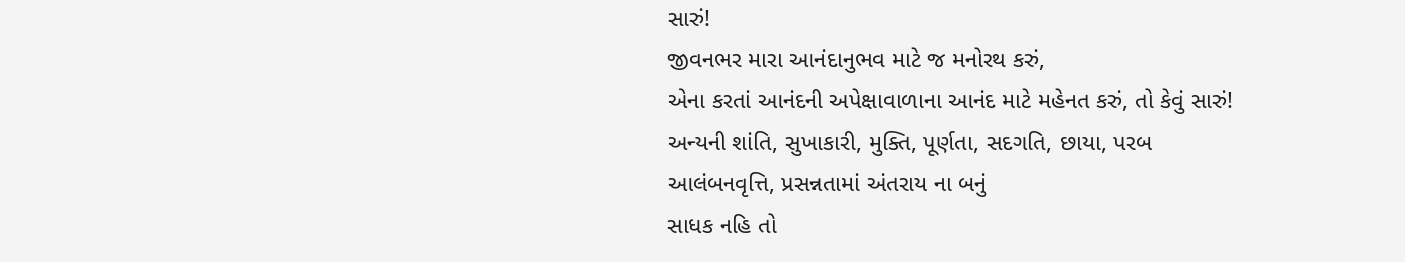સારું!
જીવનભર મારા આનંદાનુભવ માટે જ મનોરથ કરું,
એના કરતાં આનંદની અપેક્ષાવાળાના આનંદ માટે મહેનત કરું, તો કેવું સારું!
અન્યની શાંતિ, સુખાકારી, મુક્તિ, પૂર્ણતા, સદગતિ, છાયા, પરબ
આલંબનવૃત્તિ, પ્રસન્નતામાં અંતરાય ના બનું
સાધક નહિ તો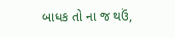બાધક તો ના જ થઉં,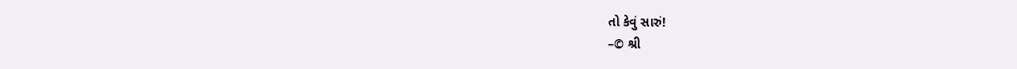તો કેવું સારું!
–© શ્રી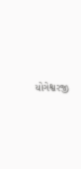યોગેશ્વરજી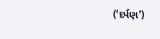(‘દર્પણ’)